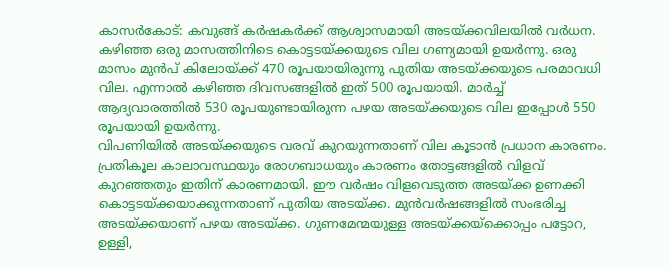കാസർകോട്: കവുങ്ങ് കർഷകർക്ക് ആശ്വാസമായി അടയ്ക്കവിലയിൽ വർധന. കഴിഞ്ഞ ഒരു മാസത്തിനിടെ കൊട്ടടയ്ക്കയുടെ വില ഗണ്യമായി ഉയർന്നു. ഒരു മാസം മുൻപ് കിലോയ്ക്ക് 470 രൂപയായിരുന്നു പുതിയ അടയ്ക്കയുടെ പരമാവധി വില. എന്നാൽ കഴിഞ്ഞ ദിവസങ്ങളിൽ ഇത് 500 രൂപയായി. മാർച്ച് ആദ്യവാരത്തിൽ 530 രൂപയുണ്ടായിരുന്ന പഴയ അടയ്ക്കയുടെ വില ഇപ്പോൾ 550 രൂപയായി ഉയർന്നു.
വിപണിയിൽ അടയ്ക്കയുടെ വരവ് കുറയുന്നതാണ് വില കൂടാൻ പ്രധാന കാരണം. പ്രതികൂല കാലാവസ്ഥയും രോഗബാധയും കാരണം തോട്ടങ്ങളിൽ വിളവ് കുറഞ്ഞതും ഇതിന് കാരണമായി. ഈ വർഷം വിളവെടുത്ത അടയ്ക്ക ഉണക്കി കൊട്ടടയ്ക്കയാക്കുന്നതാണ് പുതിയ അടയ്ക്ക. മുൻവർഷങ്ങളിൽ സംഭരിച്ച അടയ്ക്കയാണ് പഴയ അടയ്ക്ക. ഗുണമേന്മയുള്ള അടയ്ക്കയ്ക്കൊപ്പം പട്ടോറ, ഉള്ളി,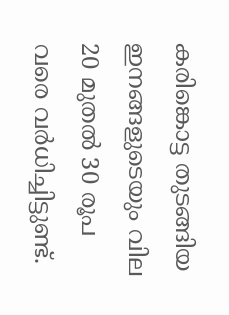കരിങ്കൊട്ട തുടങ്ങിയ ഇനങ്ങളുടെയും വില 20 മുതൽ 30 രൂപ വരെ വർധിച്ചിട്ടുണ്ട്.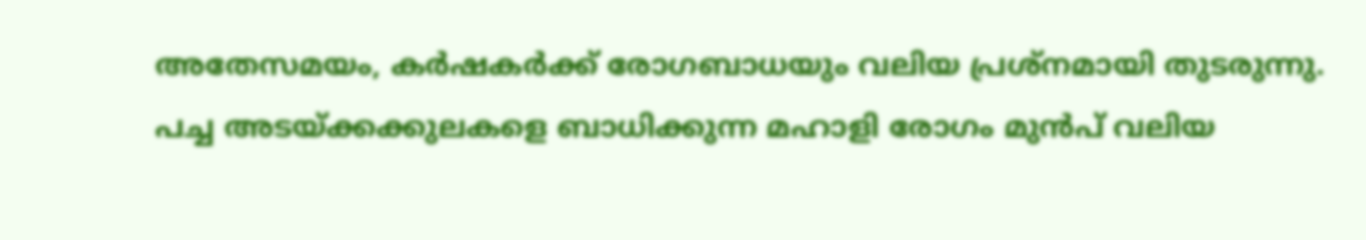അതേസമയം, കർഷകർക്ക് രോഗബാധയും വലിയ പ്രശ്നമായി തുടരുന്നു. പച്ച അടയ്ക്കക്കുലകളെ ബാധിക്കുന്ന മഹാളി രോഗം മുൻപ് വലിയ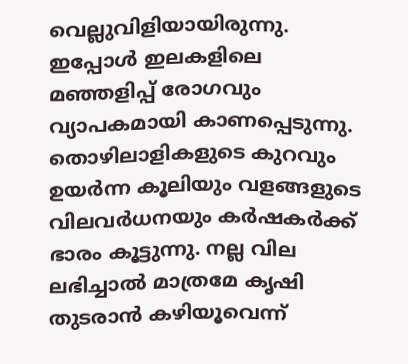വെല്ലുവിളിയായിരുന്നു. ഇപ്പോൾ ഇലകളിലെ മഞ്ഞളിപ്പ് രോഗവും വ്യാപകമായി കാണപ്പെടുന്നു. തൊഴിലാളികളുടെ കുറവും ഉയർന്ന കൂലിയും വളങ്ങളുടെ വിലവർധനയും കർഷകർക്ക് ഭാരം കൂട്ടുന്നു. നല്ല വില ലഭിച്ചാൽ മാത്രമേ കൃഷി തുടരാൻ കഴിയൂവെന്ന്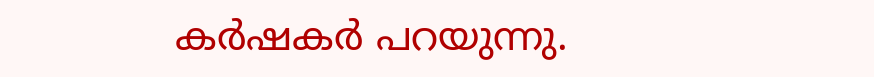കർഷകർ പറയുന്നു.